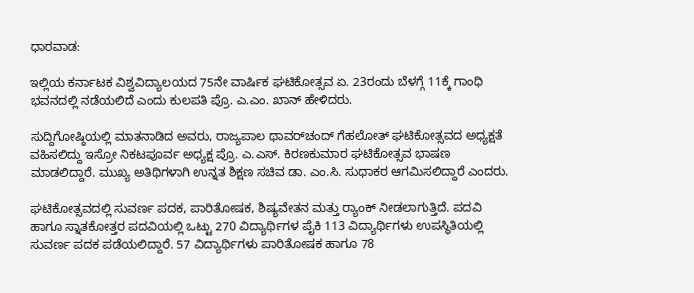ಧಾರವಾಡ:

ಇಲ್ಲಿಯ ಕರ್ನಾಟಕ ವಿಶ್ವವಿದ್ಯಾಲಯದ 75ನೇ ವಾರ್ಷಿಕ ಘಟಿಕೋತ್ಸವ ಏ. 23ರಂದು ಬೆಳಗ್ಗೆ 11ಕ್ಕೆ ಗಾಂಧಿ ಭವನದಲ್ಲಿ ನಡೆಯಲಿದೆ ಎಂದು ಕುಲಪತಿ ಪ್ರೊ. ಎ.ಎಂ. ಖಾನ್ ಹೇಳಿದರು.

ಸುದ್ದಿಗೋಷ್ಠಿಯಲ್ಲಿ ಮಾತನಾಡಿದ ಅವರು, ರಾಜ್ಯಪಾಲ ಥಾವರ್‌ಚಂದ್ ಗೆಹಲೋತ್‌ ಘಟಿಕೋತ್ಸವದ ಅಧ್ಯಕ್ಷತೆ ವಹಿಸಲಿದ್ದು ಇಸ್ರೋ ನಿಕಟಪೂರ್ವ ಅಧ್ಯಕ್ಷ ಪ್ರೊ. ಎ.ಎಸ್. ಕಿರಣಕುಮಾರ ಘಟಿಕೋತ್ಸವ ಭಾಷಣ ಮಾಡಲಿದ್ದಾರೆ. ಮುಖ್ಯ ಅತಿಥಿಗಳಾಗಿ ಉನ್ನತ ಶಿಕ್ಷಣ ಸಚಿವ ಡಾ. ಎಂ.ಸಿ. ಸುಧಾಕರ ಆಗಮಿಸಲಿದ್ದಾರೆ ಎಂದರು.

ಘಟಿಕೋತ್ಸವದಲ್ಲಿ ಸುವರ್ಣ ಪದಕ, ಪಾರಿತೋಷಕ, ಶಿಷ್ಯವೇತನ ಮತ್ತು ರ‍್ಯಾಂಕ್‌ ನೀಡಲಾಗುತ್ತಿದೆ. ಪದವಿ ಹಾಗೂ ಸ್ನಾತಕೋತ್ತರ ಪದವಿಯಲ್ಲಿ ಒಟ್ಟು 270 ವಿದ್ಯಾರ್ಥಿಗಳ ಪೈಕಿ 113 ವಿದ್ಯಾರ್ಥಿಗಳು ಉಪಸ್ಥಿತಿಯಲ್ಲಿ ಸುವರ್ಣ ಪದಕ ಪಡೆಯಲಿದ್ದಾರೆ. 57 ವಿದ್ಯಾರ್ಥಿಗಳು ಪಾರಿತೋಷಕ ಹಾಗೂ 78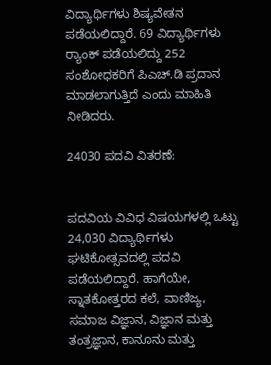ವಿದ್ಯಾರ್ಥಿಗಳು ಶಿಷ್ಯವೇತನ ಪಡೆಯಲಿದ್ದಾರೆ. 69 ವಿದ್ಯಾರ್ಥಿಗಳು ರ‍್ಯಾಂಕ್‌ ಪಡೆಯಲಿದ್ದು 252 ಸಂಶೋಧಕರಿಗೆ ಪಿಎಚ್‌.ಡಿ ಪ್ರದಾನ ಮಾಡಲಾಗುತ್ತಿದೆ ಎಂದು ಮಾಹಿತಿ ನೀಡಿದರು.

24030 ಪದವಿ ವಿತರಣೆ:


ಪದವಿಯ ವಿವಿಧ ವಿಷಯಗಳಲ್ಲಿ ಒಟ್ಟು 24,030 ವಿದ್ಯಾರ್ಥಿಗಳು ಘಟಿಕೋತ್ಸವದಲ್ಲಿ ಪದವಿ ಪಡೆಯಲಿದ್ದಾರೆ. ಹಾಗೆಯೇ, ಸ್ನಾತಕೋತ್ತರದ ಕಲೆ, ವಾಣಿಜ್ಯ, ಸಮಾಜ ವಿಜ್ಞಾನ, ವಿಜ್ಞಾನ ಮತ್ತು ತಂತ್ರಜ್ಞಾನ, ಕಾನೂನು ಮತ್ತು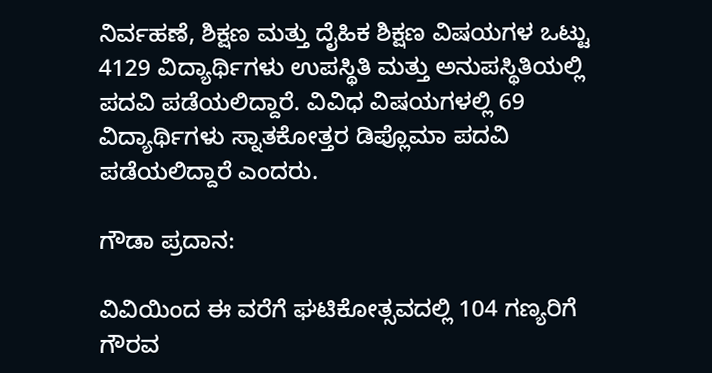ನಿರ್ವಹಣೆ, ಶಿಕ್ಷಣ ಮತ್ತು ದೈಹಿಕ ಶಿಕ್ಷಣ ವಿಷಯಗಳ ಒಟ್ಟು 4129 ವಿದ್ಯಾರ್ಥಿಗಳು ಉಪಸ್ಥಿತಿ ಮತ್ತು ಅನುಪಸ್ಥಿತಿಯಲ್ಲಿ ಪದವಿ ಪಡೆಯಲಿದ್ದಾರೆ. ವಿವಿಧ ವಿಷಯಗಳಲ್ಲಿ 69 ವಿದ್ಯಾರ್ಥಿಗಳು ಸ್ನಾತಕೋತ್ತರ ಡಿಪ್ಲೊಮಾ ಪದವಿ ಪಡೆಯಲಿದ್ದಾರೆ ಎಂದರು.

ಗೌಡಾ ಪ್ರದಾನ:

ವಿವಿಯಿಂದ ಈ ವರೆಗೆ ಘಟಿಕೋತ್ಸವದಲ್ಲಿ 104 ಗಣ್ಯರಿಗೆ ಗೌರವ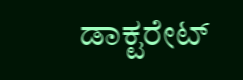ಡಾಕ್ಟರೇಟ್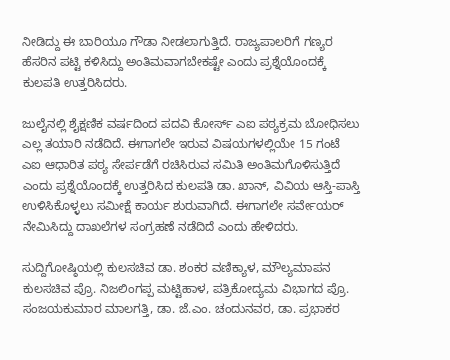ನೀಡಿದ್ದು ಈ ಬಾರಿಯೂ ಗೌಡಾ ನೀಡಲಾಗುತ್ತಿದೆ. ರಾಜ್ಯಪಾಲರಿಗೆ ಗಣ್ಯರ ಹೆಸರಿನ ಪಟ್ಟಿ ಕಳಿಸಿದ್ದು ಅಂತಿಮವಾಗಬೇಕಷ್ಟೇ ಎಂದು ಪ್ರಶ್ನೆಯೊಂದಕ್ಕೆ ಕುಲಪತಿ ಉತ್ತರಿಸಿದರು.

ಜುಲೈನಲ್ಲಿ ಶೈಕ್ಷಣಿಕ ವರ್ಷದಿಂದ ಪದವಿ ಕೋರ್ಸ್‌ ಎಐ ಪಠ್ಯಕ್ರಮ ಬೋಧಿಸಲು ಎಲ್ಲ ತಯಾರಿ ನಡೆದಿದೆ. ಈಗಾಗಲೇ ಇರುವ ವಿಷಯಗಳಲ್ಲಿಯೇ 15 ಗಂಟೆ ಎಐ ಆಧಾರಿತ ಪಠ್ಯ ಸೇರ್ಪಡೆಗೆ ರಚಿಸಿರುವ ಸಮಿತಿ ಅಂತಿಮಗೊಳಿಸುತ್ತಿದೆ ಎಂದು ಪ್ರಶ್ನೆಯೊಂದಕ್ಕೆ ಉತ್ತರಿಸಿದ ಕುಲಪತಿ ಡಾ. ಖಾನ್‌, ವಿವಿಯ ಆಸ್ತಿ-ಪಾಸ್ತಿ ಉಳಿಸಿಕೊಳ್ಳಲು ಸಮೀಕ್ಷೆ ಕಾರ್ಯ ಶುರುವಾಗಿದೆ. ಈಗಾಗಲೇ ಸರ್ವೇಯರ್‌ ನೇಮಿಸಿದ್ದು ದಾಖಲೆಗಳ ಸಂಗ್ರಹಣೆ ನಡೆದಿದೆ ಎಂದು ಹೇಳಿದರು.

ಸುದ್ದಿಗೋಷ್ಠಿಯಲ್ಲಿ ಕುಲಸಚಿವ ಡಾ. ಶಂಕರ ವಣಿಕ್ಯಾಳ, ಮೌಲ್ಯಮಾಪನ ಕುಲಸಚಿವ ಪ್ರೊ. ನಿಜಲಿಂಗಪ್ಪ ಮಟ್ಟಿಹಾಳ, ಪತ್ರಿಕೋದ್ಯಮ ವಿಭಾಗದ ಪ್ರೊ. ಸಂಜಯಕುಮಾರ ಮಾಲಗತ್ತಿ, ಡಾ. ಜೆ.ಎಂ. ಚಂದುನವರ, ಡಾ. ಪ್ರಭಾಕರ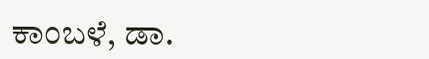ಕಾಂಬಳೆ, ಡಾ.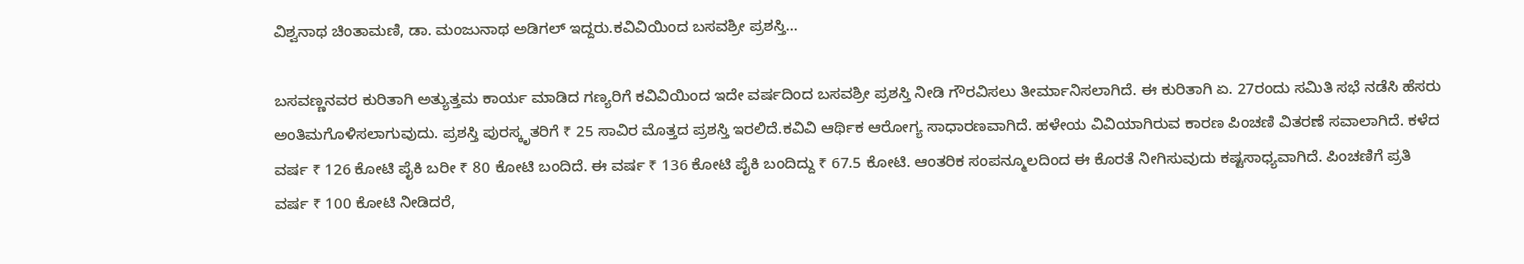ವಿಶ್ವನಾಥ ಚಿಂತಾಮಣಿ, ಡಾ. ಮಂಜುನಾಥ ಅಡಿಗಲ್ ಇದ್ದರು.ಕವಿವಿಯಿಂದ ಬಸವಶ್ರೀ ಪ್ರಶಸ್ತಿ...

ಬಸವಣ್ಣನವರ ಕುರಿತಾಗಿ ಅತ್ಯುತ್ತಮ ಕಾರ್ಯ ಮಾಡಿದ ಗಣ್ಯರಿಗೆ ಕವಿವಿಯಿಂದ ಇದೇ ವರ್ಷದಿಂದ ಬಸವಶ್ರೀ ಪ್ರಶಸ್ತಿ ನೀಡಿ ಗೌರವಿಸಲು ತೀರ್ಮಾನಿಸಲಾಗಿದೆ. ಈ ಕುರಿತಾಗಿ ಏ. 27ರಂದು ಸಮಿತಿ ಸಭೆ ನಡೆಸಿ ಹೆಸರು ಅಂತಿಮಗೊಳಿಸಲಾಗುವುದು. ಪ್ರಶಸ್ತಿ ಪುರಸ್ಕೃತರಿಗೆ ₹ 25 ಸಾವಿರ ಮೊತ್ತದ ಪ್ರಶಸ್ತಿ ಇರಲಿದೆ.ಕವಿವಿ ಆರ್ಥಿಕ ಆರೋಗ್ಯ ಸಾಧಾರಣವಾಗಿದೆ. ಹಳೇಯ ವಿವಿಯಾಗಿರುವ ಕಾರಣ ಪಿಂಚಣಿ ವಿತರಣೆ ಸವಾಲಾಗಿದೆ. ಕಳೆದ ವರ್ಷ ₹ 126 ಕೋಟಿ ಪೈಕಿ ಬರೀ ₹ 80 ಕೋಟಿ ಬಂದಿದೆ. ಈ ವರ್ಷ ₹ 136 ಕೋಟಿ ಪೈಕಿ ಬಂದಿದ್ದು ₹ 67.5 ಕೋಟಿ. ಆಂತರಿಕ ಸಂಪನ್ಮೂಲದಿಂದ ಈ ಕೊರತೆ ನೀಗಿಸುವುದು ಕಷ್ಟಸಾಧ್ಯವಾಗಿದೆ. ಪಿಂಚಣಿಗೆ ಪ್ರತಿ ವರ್ಷ ₹ 100 ಕೋಟಿ ನೀಡಿದರೆ,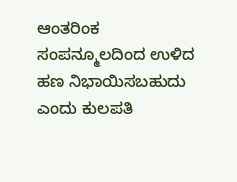ಆಂತರಿಂಕ ಸಂಪನ್ಮೂಲದಿಂದ ಉಳಿದ ಹಣ ನಿಭಾಯಿಸಬಹುದು ಎಂದು ಕುಲಪತಿ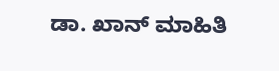ಡಾ. ಖಾನ್‌ ಮಾಹಿತಿ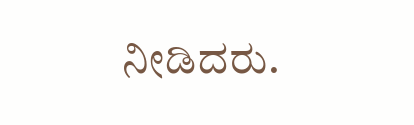ನೀಡಿದರು.